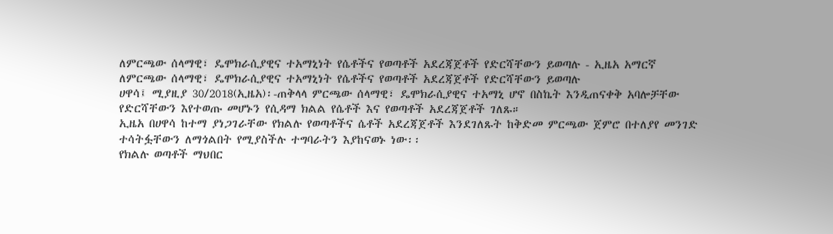ለምርጫው ሰላማዊ፣ ዴሞክራሲያዊና ተአማኒነት የሴቶችና የወጣቶች አደረጃጀቶች የድርሻቸውን ይወጣሉ - ኢዜአ አማርኛ
ለምርጫው ሰላማዊ፣ ዴሞክራሲያዊና ተአማኒነት የሴቶችና የወጣቶች አደረጃጀቶች የድርሻቸውን ይወጣሉ
ሀዋሳ፤ ሚያዚያ 30/2018(ኢዜአ)፡-ጠቅላላ ምርጫው ሰላማዊ፣ ዴሞክራሲያዊና ተአማኒ ሆኖ በስኬት እንዲጠናቀቅ አባሎቻቸው የድርሻቸውን እየተወጡ መሆኑን የሲዳማ ክልል የሴቶች እና የወጣቶች አደረጃጀቶች ገለጹ።
ኢዜአ በሀዋሳ ከተማ ያነጋገራቸው የክልሉ የወጣቶችና ሴቶች አደረጃጀቶች እንደገለጹት ከቅድመ ምርጫው ጀምሮ በተለያየ መንገድ ተሳትፏቸውን ለማጎልበት የሚያስችሉ ተግባራትን እያከናወኑ ነው፡፡
የክልሉ ወጣቶች ማህበር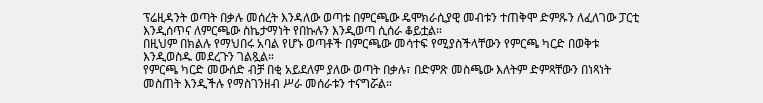ፕሬዚዳንት ወጣት በቃሉ መሰረት እንዳለው ወጣቱ በምርጫው ዴሞክራሲያዊ መብቱን ተጠቅሞ ድምጹን ለፈለገው ፓርቲ እንዲሰጥና ለምርጫው ስኬታማነት የበኩሉን እንዲወጣ ሲሰራ ቆይቷል።
በዚህም በክልሉ የማህበሩ አባል የሆኑ ወጣቶች በምርጫው መሳተፍ የሚያስችላቸውን የምርጫ ካርድ በወቅቱ እንዲወስዱ መደረጉን ገልጿል።
የምርጫ ካርድ መውሰድ ብቻ በቂ አይደለም ያለው ወጣት በቃሉ፣ በድምጽ መስጫው እለትም ድምጻቸውን በነጻነት መስጠት እንዲችሉ የማስገንዘብ ሥራ መሰራቱን ተናግሯል።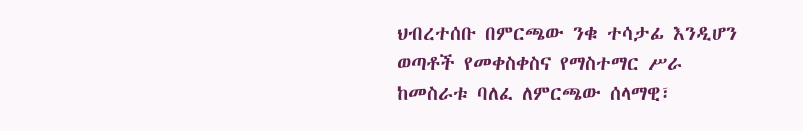ህብረተሰቡ በምርጫው ንቁ ተሳታፊ እንዲሆን ወጣቶች የመቀስቀስና የማስተማር ሥራ ከመስራቱ ባለፈ ለምርጫው ሰላማዊ፣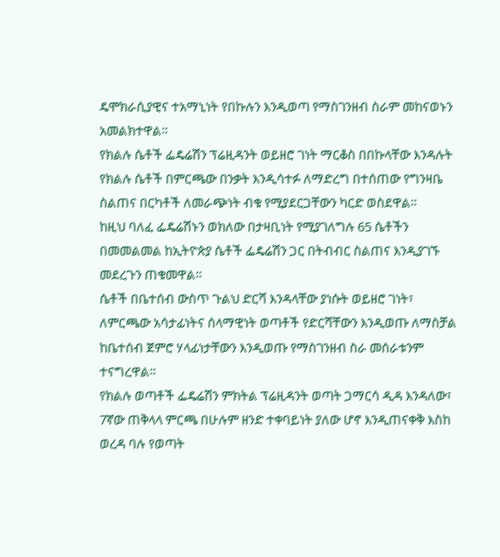ዴሞክራሲያዊና ተአማኒነት የበኩሉን እንዲወጣ የማስገንዘብ ስራም መከናወኑን አመልክተዋል።
የክልሉ ሴቶች ፌዴሬሽን ፕሬዚዳንት ወይዘሮ ገነት ማርቆስ በበኩላቸው እንዳሉት የክልሉ ሴቶች በምርጫው በንቃት እንዲሳተፉ ለማድረግ በተሰጠው የግንዛቤ ስልጠና በርካቶች ለመራጭነት ብቁ የሚያደርጋቸውን ካርድ ወስደዋል።
ከዚህ ባለፈ ፌዴሬሽኑን ወክለው በታዛቢነት የሚያገለግሉ 65 ሴቶችን በመመልመል ከኢትዮጵያ ሴቶች ፌዴሬሽን ጋር በትብብር ስልጠና እንዲያገኙ መደረጉን ጠቁመዋል።
ሴቶች በቤተሰብ ውስጥ ጉልህ ድርሻ እንዳላቸው ያነሱት ወይዘሮ ገነት፣ ለምርጫው አሳታፊነትና ሰላማዊነት ወጣቶች የድርሻቸውን እንዲወጡ ለማስቻል ከቤተሰብ ጀምሮ ሃላፊነታቸውን እንዲወጡ የማስገንዘብ ስራ መሰራቱንም ተናግረዋል።
የክልሉ ወጣቶች ፌዴሬሽን ምክትል ፕሬዚዳንት ወጣት ጋማርሳ ዲዳ እንዳለው፣ 7ኛው ጠቅላላ ምርጫ በሁሉም ዘንድ ተቀባይነት ያለው ሆኖ እንዲጠናቀቅ እስከ ወረዳ ባሉ የወጣት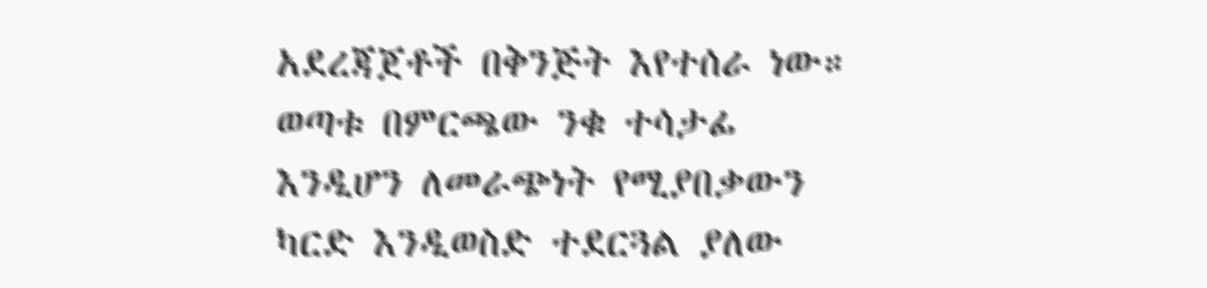አደረጃጀቶች በቅንጅት እየተሰራ ነው።
ወጣቱ በምርጫው ንቁ ተሳታፊ እንዲሆን ለመራጭነት የሚያበቃውን ካርድ እንዲወስድ ተደርጓል ያለው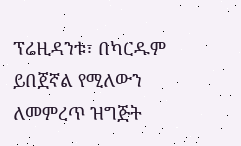ፕሬዚዳንቱ፣ በካርዱም ይበጀኛል የሚለውን ለመምረጥ ዝግጅት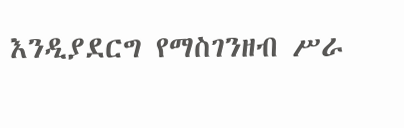እንዲያደርግ የማስገንዘብ ሥራ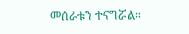መሰራቱን ተናግሯል።